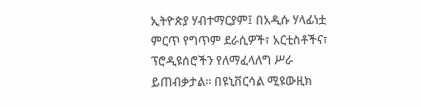ኢትዮጵያ ሃብተማርያም፤ በአዲሱ ሃላፊነቷ ምርጥ የግጥም ደራሲዎች፣ አርቲስቶችና፣ ፕሮዲዩሰሮችን የለማፈላለግ ሥራ ይጠብቃታል፡፡ በዩኒቨርሳል ሚዩውዚክ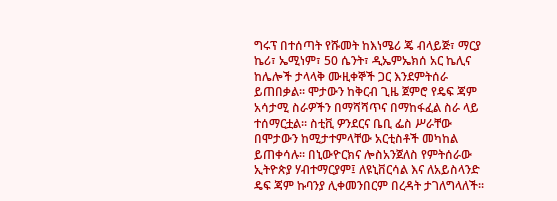ግሩፕ በተሰጣት የሹመት ከእነሜሪ ጄ ብላይጅ፣ ማርያ ኬሪ፣ ኤሚነም፣ 50 ሴንት፣ ዲኤምኤክሰ አር ኬሊና ከሌሎች ታላላቅ ሙዚቀኞች ጋር እንደምትሰራ ይጠበቃል፡፡ ሞታውን ከቅርብ ጊዜ ጀምሮ የዴፍ ጃም አሳታሚ ስራዎችን በማሻሻጥና በማከፋፈል ስራ ላይ ተሰማርቷል፡፡ ስቲቪ ዎንደርና ቤቢ ፌስ ሥራቸው በሞታውን ከሚታተምላቸው አርቲስቶች መካከል ይጠቀሳሉ፡፡ በኒውዮርክና ሎስአንጀለስ የምትሰራው ኢትዮጵያ ሃብተማርያም፤ ለዩኒቨርሳል እና ለአይስላንድ ዴፍ ጃም ኩባንያ ሊቀመንበርም በረዳት ታገለግላለች፡፡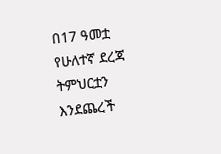በ17 ዓመቷ የሁለተኛ ደረጃ ትምህርቷን እንደጨረች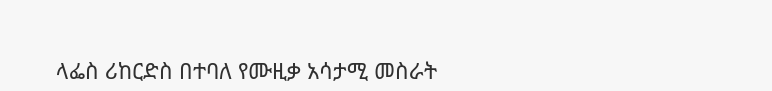ላፌስ ሪከርድስ በተባለ የሙዚቃ አሳታሚ መስራት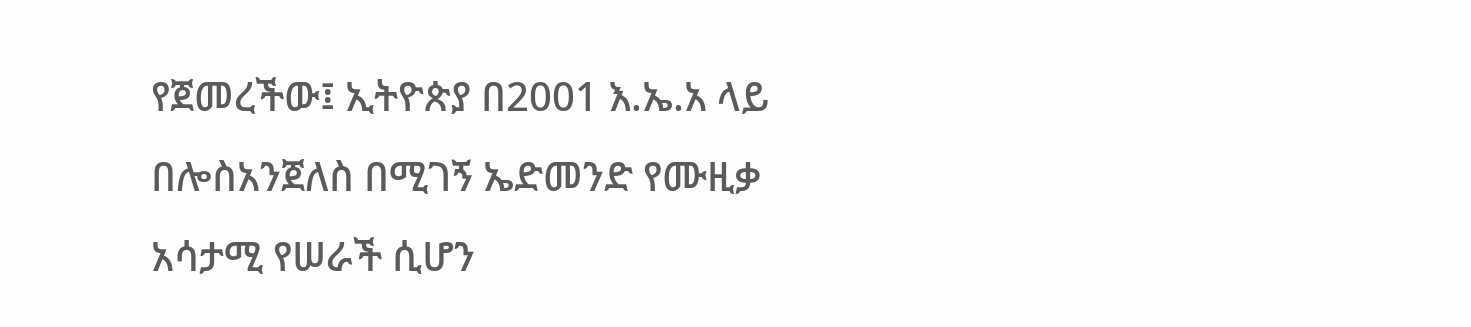የጀመረችው፤ ኢትዮጵያ በ2001 እ.ኤ.አ ላይ በሎስአንጀለስ በሚገኝ ኤድመንድ የሙዚቃ አሳታሚ የሠራች ሲሆን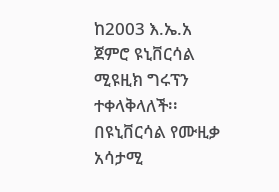ከ2003 እ.ኤ.አ ጀምሮ ዩኒቨርሳል ሚዩዚክ ግሩፕን ተቀላቅላለች፡፡ በዩኒቨርሳል የሙዚቃ አሳታሚ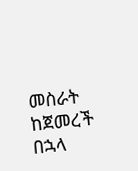መስራት ከጀመረች በኋላ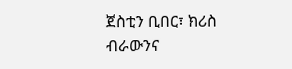ጀስቲን ቢበር፣ ክሪስ ብራውንና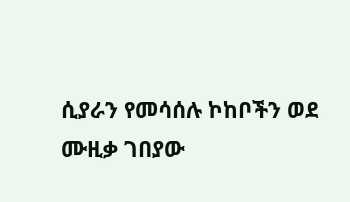ሲያራን የመሳሰሉ ኮከቦችን ወደ ሙዚቃ ገበያው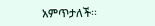አምጥታለች፡፡